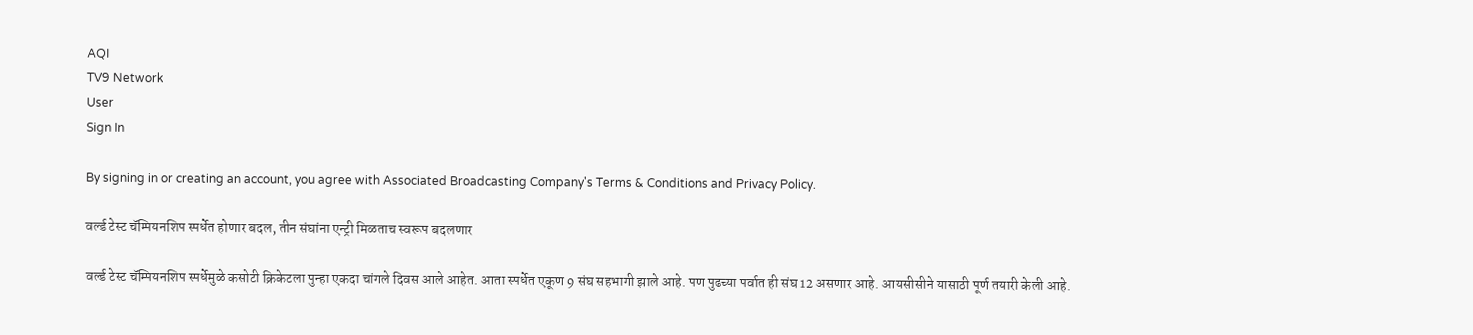AQI
TV9 Network
User
Sign In

By signing in or creating an account, you agree with Associated Broadcasting Company's Terms & Conditions and Privacy Policy.

वर्ल्ड टेस्ट चॅम्पियनशिप स्पर्धेत होणार बदल, तीन संघांना एन्ट्री मिळताच स्वरूप बदलणार

वर्ल्ड टेस्ट चॅम्पियनशिप स्पर्धेमुळे कसोटी क्रिकेटला पुन्हा एकदा चांगले दिवस आले आहेत. आता स्पर्धेत एकूण 9 संघ सहभागी झाले आहे. पण पुढच्या पर्वात ही संघ 12 असणार आहे. आयसीसीने यासाठी पूर्ण तयारी केली आहे.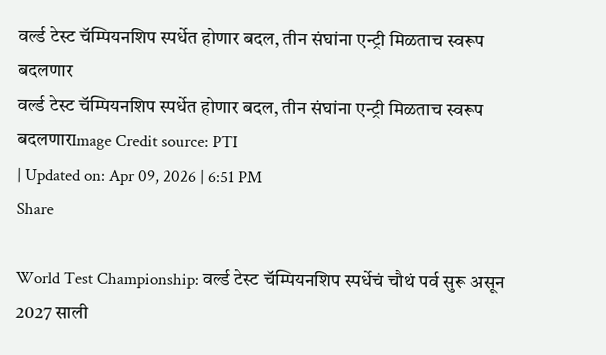वर्ल्ड टेस्ट चॅम्पियनशिप स्पर्धेत होणार बदल, तीन संघांना एन्ट्री मिळताच स्वरूप बदलणार
वर्ल्ड टेस्ट चॅम्पियनशिप स्पर्धेत होणार बदल, तीन संघांना एन्ट्री मिळताच स्वरूप बदलणारImage Credit source: PTI
| Updated on: Apr 09, 2026 | 6:51 PM
Share

World Test Championship: वर्ल्ड टेस्ट चॅम्पियनशिप स्पर्धेचं चौथं पर्व सुरू असून 2027 साली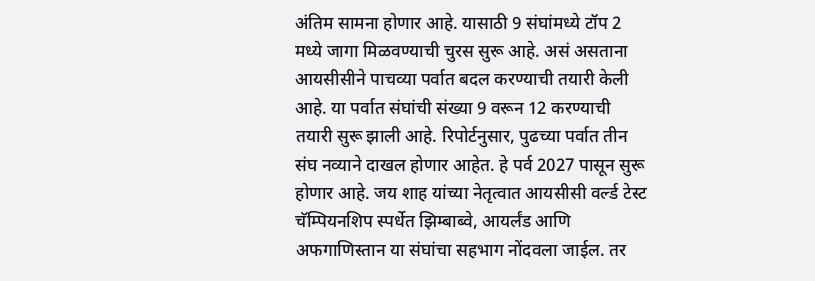अंतिम सामना होणार आहे. यासाठी 9 संघांमध्ये टॉप 2 मध्ये जागा मिळवण्याची चुरस सुरू आहे. असं असताना आयसीसीने पाचव्या पर्वात बदल करण्याची तयारी केली आहे. या पर्वात संघांची संख्या 9 वरून 12 करण्याची तयारी सुरू झाली आहे. रिपोर्टनुसार, पुढच्या पर्वात तीन संघ नव्याने दाखल होणार आहेत. हे पर्व 2027 पासून सुरू होणार आहे. जय शाह यांच्या नेतृत्वात आयसीसी वर्ल्ड टेस्ट चॅम्पियनशिप स्पर्धेत झिम्बाब्वे, आयर्लंड आणि अफगाणिस्तान या संघांचा सहभाग नोंदवला जाईल. तर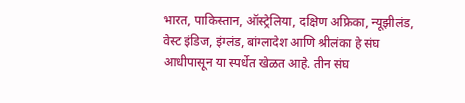भारत, पाकिस्तान, ऑस्ट्रेलिया, दक्षिण अफ्रिका, न्यूझीलंड, वेस्ट इंडिज, इंग्लंड, बांग्लादेश आणि श्रीलंका हे संघ आधीपासून या स्पर्धेत खेळत आहे. तीन संघ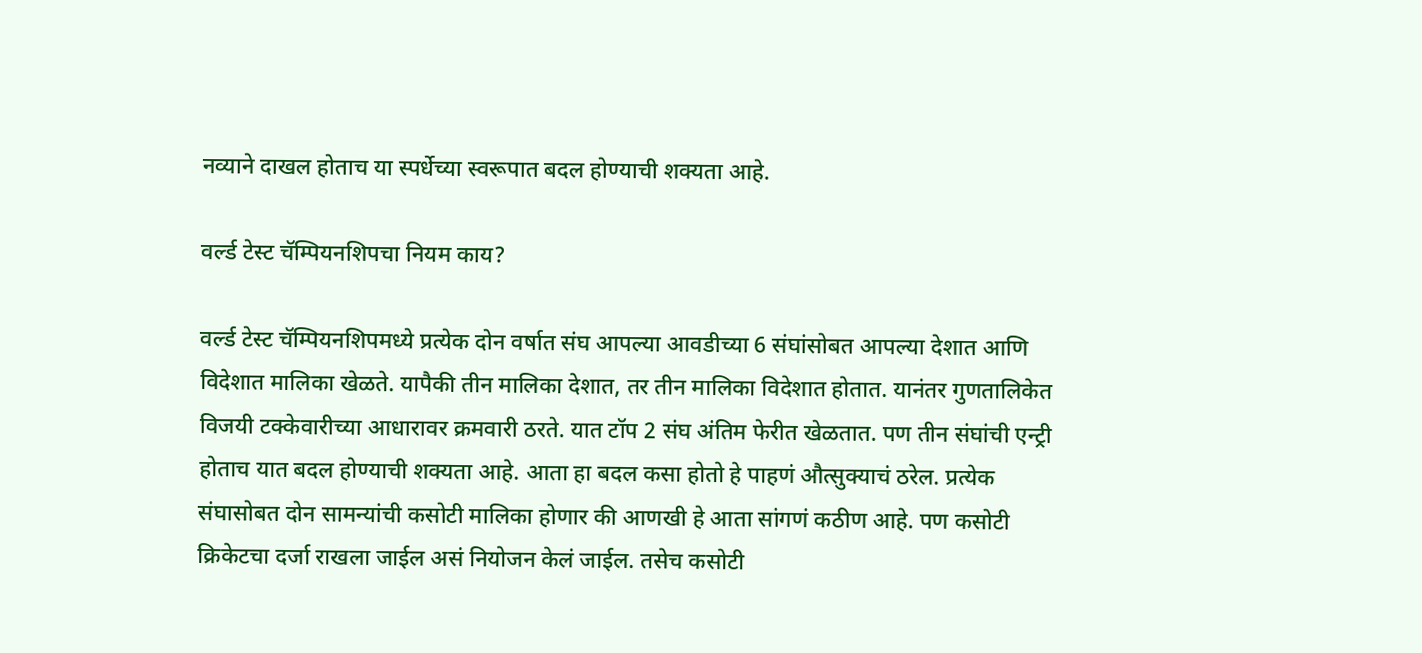नव्याने दाखल होताच या स्पर्धेच्या स्वरूपात बदल होण्याची शक्यता आहे.

वर्ल्ड टेस्ट चॅम्पियनशिपचा नियम काय?

वर्ल्ड टेस्ट चॅम्पियनशिपमध्ये प्रत्येक दोन वर्षात संघ आपल्या आवडीच्या 6 संघांसोबत आपल्या देशात आणि विदेशात मालिका खेळते. यापैकी तीन मालिका देशात, तर तीन मालिका विदेशात होतात. यानंतर गुणतालिकेत विजयी टक्केवारीच्या आधारावर क्रमवारी ठरते. यात टॉप 2 संघ अंतिम फेरीत खेळतात. पण तीन संघांची एन्ट्री होताच यात बदल होण्याची शक्यता आहे. आता हा बदल कसा होतो हे पाहणं औत्सुक्याचं ठरेल. प्रत्येक संघासोबत दोन सामन्यांची कसोटी मालिका होणार की आणखी हे आता सांगणं कठीण आहे. पण कसोटी क्रिकेटचा दर्जा राखला जाईल असं नियोजन केलं जाईल. तसेच कसोटी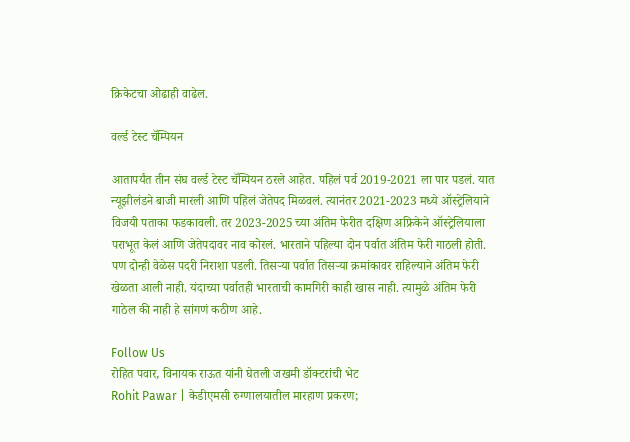क्रिकेटचा ओढाही वाढेल.

वर्ल्ड टेस्ट चॅम्पियन

आतापर्यंत तीन संघ वर्ल्ड टेस्ट चॅम्पियन ठरले आहेत. पहिलं पर्व 2019-2021 ला पार पडलं. यात न्यूझीलंडने बाजी मारली आणि पहिलं जेतेपद मिळवलं. त्यानंतर 2021-2023 मध्ये ऑस्ट्रेलियाने विजयी पताका फडकावली. तर 2023-2025 च्या अंतिम फेरीत दक्षिण अफ्रिकेने ऑस्ट्रेलियाला पराभूत केलं आणि जेतेपदावर नाव कोरलं. भारताने पहिल्या दोन पर्वात अंतिम फेरी गाठली होती. पण दोन्ही वेळेस पदरी निराशा पडली. तिसऱ्या पर्वात तिसऱ्या क्रमांकावर राहिल्याने अंतिम फेरी खेळता आली नाही. यंदाच्या पर्वातही भारताची कामगिरी काही खास नाही. त्यामुळे अंतिम फेरी गाठेल की नाही हे सांगणं कठीण आहे.

Follow Us
रोहित पवार, विनायक राऊत यांनी घेतली जखमी डॉक्टरांची भेट
Rohit Pawar | केडीएमसी रुग्णालयातील मारहाण प्रकरण;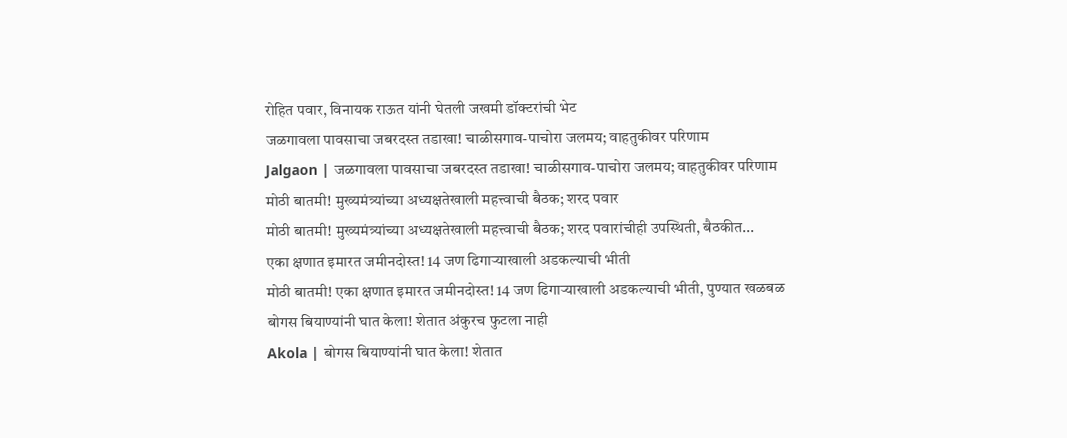रोहित पवार, विनायक राऊत यांनी घेतली जखमी डॉक्टरांची भेट
जळगावला पावसाचा जबरदस्त तडाखा! चाळीसगाव-पाचोरा जलमय; वाहतुकीवर परिणाम
Jalgaon | जळगावला पावसाचा जबरदस्त तडाखा! चाळीसगाव-पाचोरा जलमय; वाहतुकीवर परिणाम
मोठी बातमी! मुख्यमंत्र्यांच्या अध्यक्षतेखाली महत्त्वाची बैठक; शरद पवार
मोठी बातमी! मुख्यमंत्र्यांच्या अध्यक्षतेखाली महत्त्वाची बैठक; शरद पवारांचीही उपस्थिती, बैठकीत...
एका क्षणात इमारत जमीनदोस्त! 14 जण ढिगाऱ्याखाली अडकल्याची भीती
मोठी बातमी! एका क्षणात इमारत जमीनदोस्त! 14 जण ढिगाऱ्याखाली अडकल्याची भीती, पुण्यात खळबळ
बोगस बियाण्यांनी घात केला! शेतात अंकुरच फुटला नाही
Akola | बोगस बियाण्यांनी घात केला! शेतात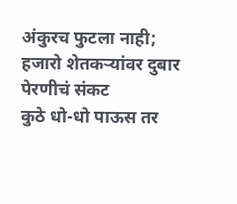अंकुरच फुटला नाही; हजारो शेतकऱ्यांवर दुबार पेरणीचं संकट
कुठे धो-धो पाऊस तर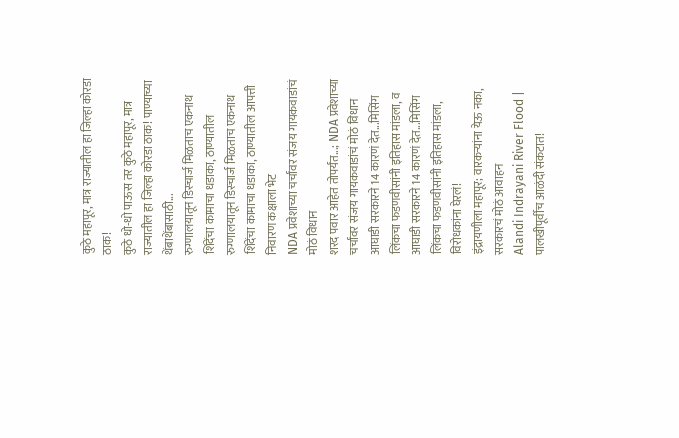कुठे महापूर, मात्र राज्यातील हा जिल्हा कोरडा ठाक!
कुठे धो-धो पाऊस तर कुठे महापूर, मात्र राज्यातील हा जिल्हा कोरडा ठाक! पाण्याच्या थेंबाथेंबासाठी...
रुग्णालयातून डिस्चार्ज मिळताच एकनाथ शिंदेंचा कामाचा धडाका, ठाण्यातील
रुग्णालयातून डिस्चार्ज मिळताच एकनाथ शिंदेंचा कामाचा धडाका, ठाण्यातील आपत्ती निवारण कक्षाला भेट
NDA प्रवेशाच्या चर्चांवर संजय गायकवाडांचं मोठं विधान
शरद पवार आहेत तोपर्यंत...; NDA प्रवेशाच्या चर्चांवर संजय गायकवाडांचं मोठं विधान
आघाडी सरकारने 14 कारणं देत...मिसिंग लिंकचा फडणवीसांनी इतिहास मांडला, व
आघाडी सरकारने 14 कारणं देत...मिसिंग लिंकचा फडणवीसांनी इतिहास मांडला, विरोधकांना घेरलं!
इंद्रायणीला महापूर; वारकऱ्यांना येऊ नका, सरकारचं मोठं आवाहन
Alandi Indrayani River Flood | पालखीपूर्वीच आळंदी संकटात!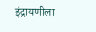इंद्रायणीला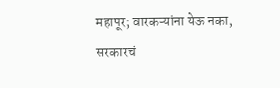महापूर; वारकऱ्यांना येऊ नका, सरकारचं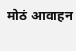मोठं आवाहन